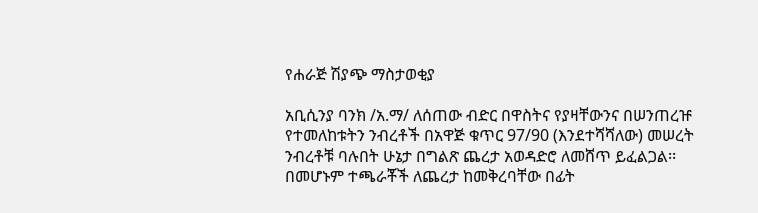የሐራጅ ሽያጭ ማስታወቂያ

አቢሲንያ ባንክ /አ.ማ/ ለሰጠው ብድር በዋስትና የያዛቸውንና በሠንጠረዡ የተመለከቱትን ንብረቶች በአዋጅ ቁጥር 97/90 (እንደተሻሻለው) መሠረት ንብረቶቹ ባሉበት ሁኔታ በግልጽ ጨረታ አወዳድሮ ለመሸጥ ይፈልጋል፡፡ በመሆኑም ተጫራቾች ለጨረታ ከመቅረባቸው በፊት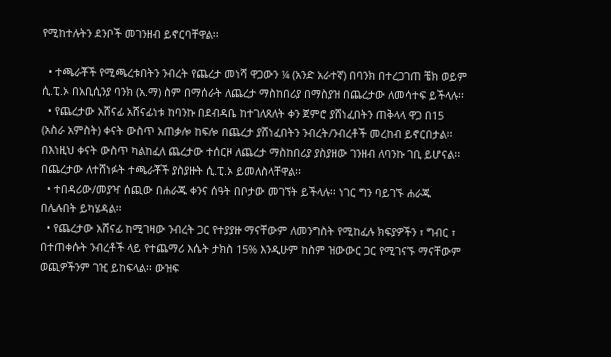የሚከተሉትን ደንቦች መገንዘብ ይኖርባቸዋል፡፡

  • ተጫራቾች የሚጫረቱበትን ንብረት የጨረታ መነሻ ዋጋውን ¼ (አንድ አራተኛ) በባንክ በተረጋገጠ ቼክ ወይም ሲ.ፒ.ኦ በአቢሲንያ ባንክ (አ.ማ) ስም በማሰራት ለጨረታ ማስከበሪያ በማስያዝ በጨረታው ለመሳተፍ ይችላሉ፡፡
  • የጨረታው አሸናፊ አሸናፊነቱ ከባንኩ በደብዳቤ ከተገለጸለት ቀን ጀምሮ ያሸነፈበትን ጠቅላላ ዋጋ በ15 (አስራ አምስት) ቀናት ውስጥ አጠቃሎ ከፍሎ በጨረታ ያሸነፈበትን ንብረት/ንብረቶች መረከብ ይኖርበታል፡፡ በእነዚህ ቀናት ውስጥ ካልከፈለ ጨረታው ተሰርዞ ለጨረታ ማስከበሪያ ያስያዘው ገንዘብ ለባንኩ ገቢ ይሆናል፡፡ በጨረታው ለተሸነፉት ተጫራቾች ያስያዙት ሲ.ፒ.ኦ ይመለስላቸዋል፡፡
  • ተበዳሪው/መያዣ ሰጪው በሐራጁ ቀንና ሰዓት በቦታው መገኘት ይችላሉ፡፡ ነገር ግን ባይገኙ ሐራጁ በሌሉበት ይካሄዳል፡፡
  • የጨረታው አሸናፊ ከሚገዛው ንብረት ጋር የተያያዙ ማናቸውም ለመንግስት የሚከፈሉ ክፍያዎችን ፣ ግብር ፣ በተጠቀሱት ንብረቶች ላይ የተጨማሪ እሴት ታክስ 15% እንዲሁም ከስም ዝውውር ጋር የሚገናኙ ማናቸውም ወጪዎችንም ገዢ ይከፍላል፡፡ ውዝፍ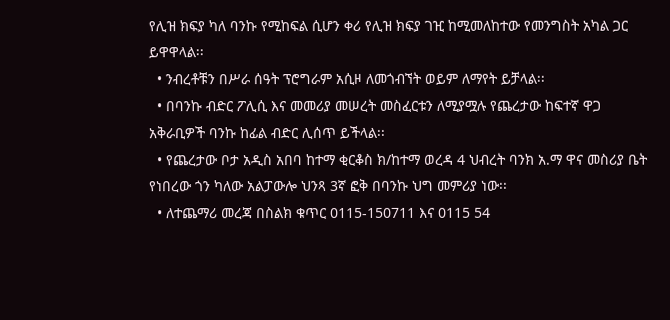የሊዝ ክፍያ ካለ ባንኩ የሚከፍል ሲሆን ቀሪ የሊዝ ክፍያ ገዢ ከሚመለከተው የመንግስት አካል ጋር ይዋዋላል፡፡
  • ንብረቶቹን በሥራ ሰዓት ፕሮግራም አሲዞ ለመጎብኘት ወይም ለማየት ይቻላል፡፡
  • በባንኩ ብድር ፖሊሲ እና መመሪያ መሠረት መስፈርቱን ለሚያሟሉ የጨረታው ከፍተኛ ዋጋ አቅራቢዎች ባንኩ ከፊል ብድር ሊሰጥ ይችላል፡፡
  • የጨረታው ቦታ አዲስ አበባ ከተማ ቂርቆስ ክ/ከተማ ወረዳ 4 ህብረት ባንክ አ.ማ ዋና መስሪያ ቤት የነበረው ጎን ካለው አልፓውሎ ህንጻ 3ኛ ፎቅ በባንኩ ህግ መምሪያ ነው፡፡
  • ለተጨማሪ መረጃ በስልክ ቁጥር 0115-150711 እና 0115 54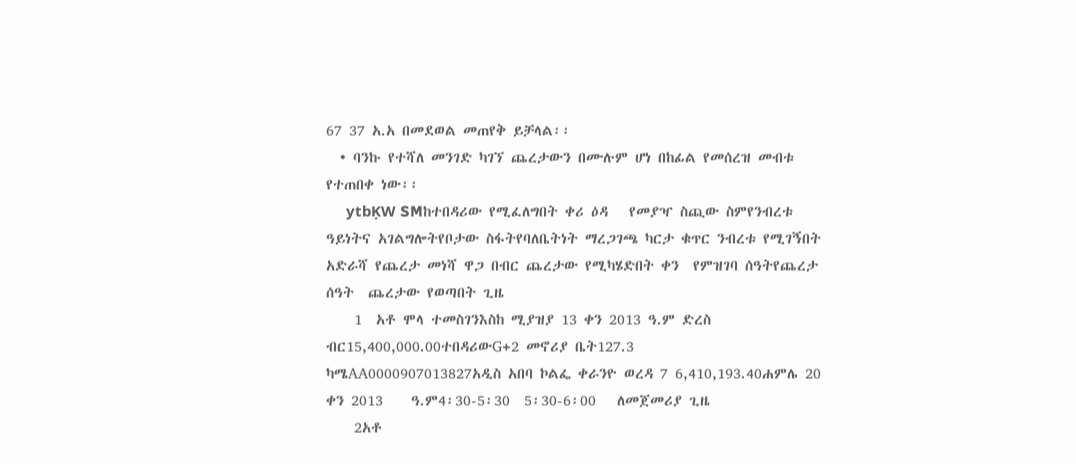67 37 አ.አ በመደወል መጠየቅ ይቻላል፡፡
  • ባንኩ የተሻለ መንገድ ካገኘ ጨረታውን በሙሉም ሆነ በከፊል የመሰረዝ መብቱ የተጠበቀ ነው፡፡
     ytbĶW SMከተበዳሪው የሚፈለግበት ቀሪ ዕዳ   የመያዣ ስጪው ስምየንብረቱ ዓይነትና አገልግሎትየቦታው ስፋትየባለቤትነት ማረጋገጫ ካርታ ቁጥር ንብረቱ የሚገኝበት አድራሻ የጨረታ መነሻ ዋጋ በብር ጨረታው የሚካሄድበት ቀን  የምዝገባ ሰዓትየጨረታ ሰዓት  ጨረታው የወጣበት ጊዜ
    1  አቶ ሞላ ተመስገንእስከ ሚያዝያ 13 ቀን 2013 ዓ.ም ድረስ ብር15,400,000.00ተበዳሪውG+2 መኖሪያ ቤት127.3   ካሜAA0000907013827አዲስ አበባ ኮልፌ ቀራንዮ ወረዳ 7 6,410,193.40ሐምሌ 20    ቀን 2013    ዓ.ም4፡30-5፡30  5፡30-6፡00   ለመጀመሪያ ጊዜ
    2አቶ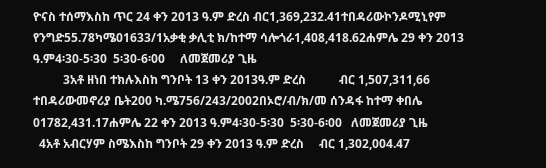ዮናስ ተሰማእስከ ጥር 24 ቀን 2013 ዓ.ም ድረስ ብር1,369,232.41ተበዳሪውኮንዶሚኒየም የንግድ55.78ካሜ01633/1አቃቂ ቃሊቲ ክ/ከተማ ሳሎጎራ1,408,418.62ሐምሌ 29 ቀን 2013 ዓ.ም4፡30-5፡30  5፡30-6፡00     ለመጀመሪያ ጊዜ
          3አቶ ዘነበ ተክሉእስከ ግንቦት 13 ቀን 2013ዓ.ም ድረስ           ብር 1,507,311,66  ተበዳሪውመኖሪያ ቤት200 ካ.ሜ756/243/2002በኦሮ/ብ/ክ/መ ሰንዳፋ ከተማ ቀበሌ 01782,431.17ሐምሌ 22 ቀን 2013 ዓ.ም4፡30-5፡30  5፡30-6፡00   ለመጀመሪያ ጊዜ
  4አቶ አብርሃም ስሜእስከ ግንቦት 29 ቀን 2013 ዓ.ም ድረስ     ብር 1,302,004.47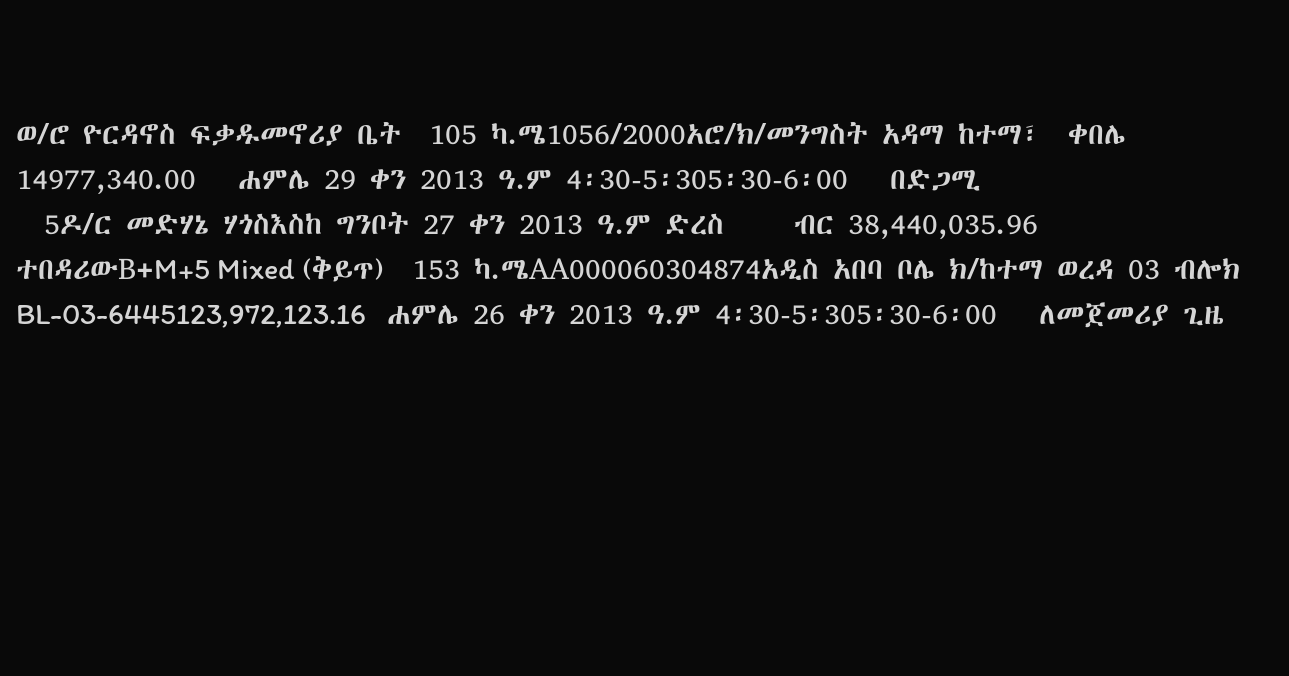ወ/ሮ ዮርዳኖስ ፍቃዱመኖሪያ ቤት  105 ካ.ሜ1056/2000አሮ/ክ/መንግስት አዳማ ከተማ፣  ቀበሌ 14977,340.00   ሐምሌ 29 ቀን 2013 ዓ.ም 4፡30-5፡305፡30-6፡00   በድጋሚ
  5ዶ/ር መድሃኔ ሃጎስእስከ ግንቦት 27 ቀን 2013 ዓ.ም ድረስ     ብር 38,440,035.96  ተበዳሪውB+M+5 Mixed (ቅይጥ)  153 ካ.ሜAA000060304874አዲስ አበባ ቦሌ ክ/ከተማ ወረዳ 03 ብሎክ BL-03-6445123,972,123.16   ሐምሌ 26 ቀን 2013 ዓ.ም 4፡30-5፡305፡30-6፡00   ለመጀመሪያ ጊዜ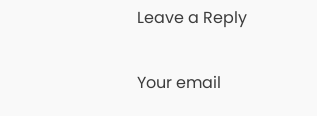Leave a Reply

Your email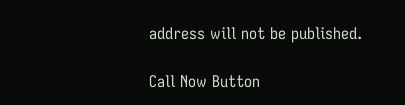address will not be published.

Call Now Button